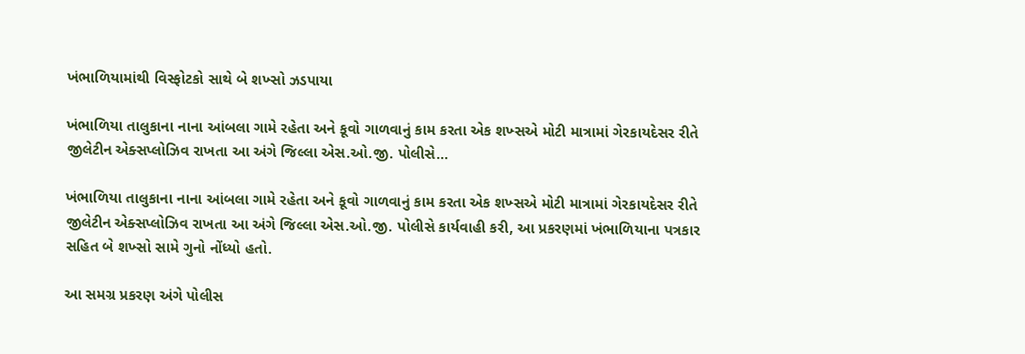ખંભાળિયામાંથી વિસ્ફોટકો સાથે બે શખ્સો ઝડપાયા

ખંભાળિયા તાલુકાના નાના આંબલા ગામે રહેતા અને કૂવો ગાળવાનું કામ કરતા એક શખ્સએ મોટી માત્રામાં ગેરકાયદેસર રીતે જીલેટીન એક્સપ્લોઝિવ રાખતા આ અંગે જિલ્લા એસ.ઓ.જી. પોલીસે…

ખંભાળિયા તાલુકાના નાના આંબલા ગામે રહેતા અને કૂવો ગાળવાનું કામ કરતા એક શખ્સએ મોટી માત્રામાં ગેરકાયદેસર રીતે જીલેટીન એક્સપ્લોઝિવ રાખતા આ અંગે જિલ્લા એસ.ઓ.જી. પોલીસે કાર્યવાહી કરી, આ પ્રકરણમાં ખંભાળિયાના પત્રકાર સહિત બે શખ્સો સામે ગુનો નોંધ્યો હતો.

આ સમગ્ર પ્રકરણ અંગે પોલીસ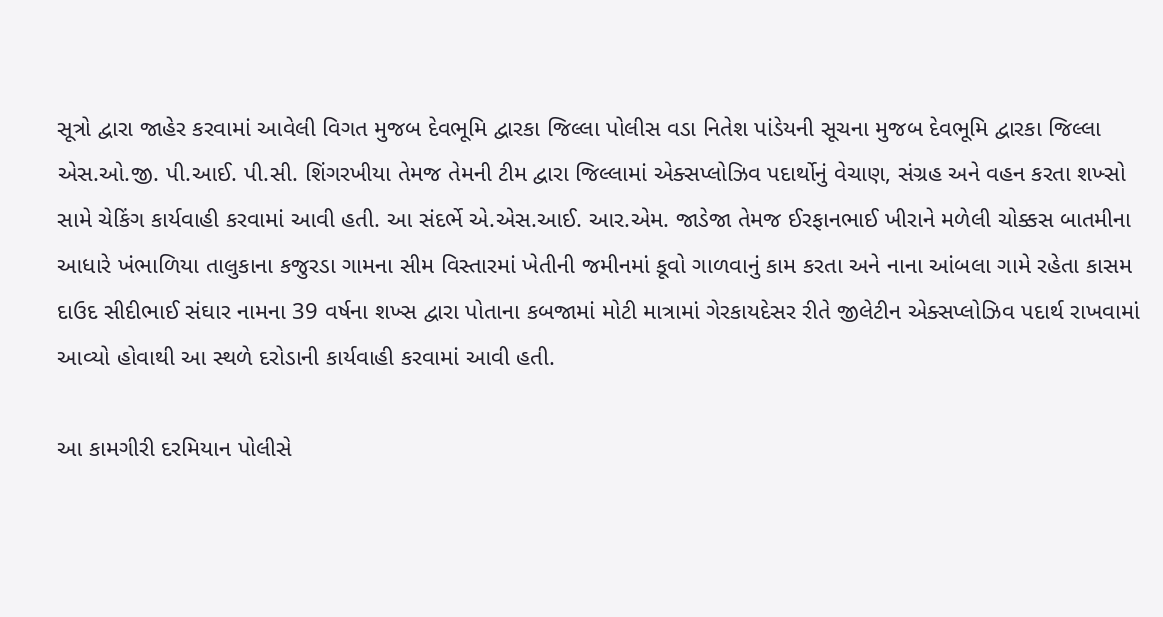સૂત્રો દ્વારા જાહેર કરવામાં આવેલી વિગત મુજબ દેવભૂમિ દ્વારકા જિલ્લા પોલીસ વડા નિતેશ પાંડેયની સૂચના મુજબ દેવભૂમિ દ્વારકા જિલ્લા એસ.ઓ.જી. પી.આઈ. પી.સી. શિંગરખીયા તેમજ તેમની ટીમ દ્વારા જિલ્લામાં એક્સપ્લોઝિવ પદાર્થોનું વેચાણ, સંગ્રહ અને વહન કરતા શખ્સો સામે ચેકિંગ કાર્યવાહી કરવામાં આવી હતી. આ સંદર્ભે એ.એસ.આઈ. આર.એમ. જાડેજા તેમજ ઈરફાનભાઈ ખીરાને મળેલી ચોક્કસ બાતમીના આધારે ખંભાળિયા તાલુકાના કજુરડા ગામના સીમ વિસ્તારમાં ખેતીની જમીનમાં કૂવો ગાળવાનું કામ કરતા અને નાના આંબલા ગામે રહેતા કાસમ દાઉદ સીદીભાઈ સંઘાર નામના 39 વર્ષના શખ્સ દ્વારા પોતાના કબજામાં મોટી માત્રામાં ગેરકાયદેસર રીતે જીલેટીન એક્સપ્લોઝિવ પદાર્થ રાખવામાં આવ્યો હોવાથી આ સ્થળે દરોડાની કાર્યવાહી કરવામાં આવી હતી.

આ કામગીરી દરમિયાન પોલીસે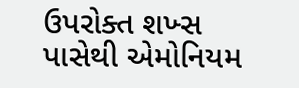ઉપરોક્ત શખ્સ પાસેથી એમોનિયમ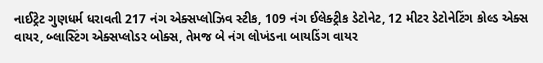નાઈટ્રેટ ગુણધર્મ ધરાવતી 217 નંગ એક્સપ્લોઝિવ સ્ટીક, 109 નંગ ઈલેક્ટ્રીક ડેટોનેટ, 12 મીટર ડેટોનેટિંગ કોલ્ડ એક્સ વાયર, બ્લાસ્ટિંગ એક્સપ્લોડર બોક્સ, તેમજ બે નંગ લોખંડના બાયડિંગ વાયર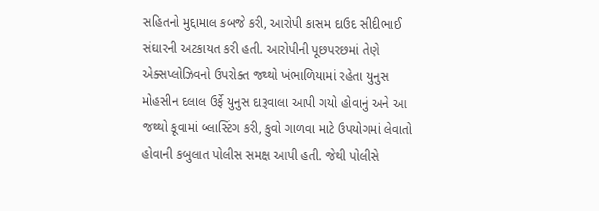સહિતનો મુદ્દામાલ કબજે કરી, આરોપી કાસમ દાઉદ સીદીભાઈ સંઘારની અટકાયત કરી હતી. આરોપીની પૂછપરછમાં તેણે એક્સપ્લોઝિવનો ઉપરોક્ત જથ્થો ખંભાળિયામાં રહેતા યુનુસ મોહસીન દલાલ ઉર્ફે યુનુસ દારૂવાલા આપી ગયો હોવાનું અને આ જથ્થો કૂવામાં બ્લાસ્ટિંગ કરી, કુવો ગાળવા માટે ઉપયોગમાં લેવાતો હોવાની કબુલાત પોલીસ સમક્ષ આપી હતી. જેથી પોલીસે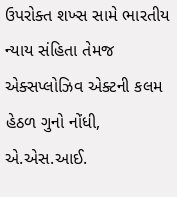ઉપરોક્ત શખ્સ સામે ભારતીય ન્યાય સંહિતા તેમજ એક્સપ્લોઝિવ એક્ટની કલમ હેઠળ ગુનો નોંધી, એ.એસ.આઈ.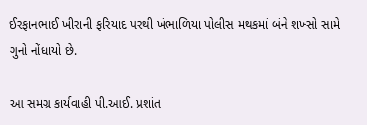ઈરફાનભાઈ ખીરાની ફરિયાદ પરથી ખંભાળિયા પોલીસ મથકમાં બંને શખ્સો સામે ગુનો નોંધાયો છે.

આ સમગ્ર કાર્યવાહી પી.આઈ. પ્રશાંત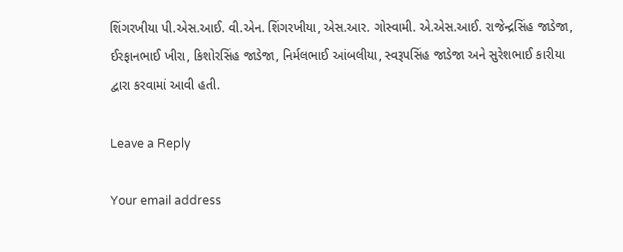શિંગરખીયા પી.એસ.આઈ. વી.એન. શિંગરખીયા, એસ.આર. ગોસ્વામી. એ.એસ.આઈ. રાજેન્દ્રસિંહ જાડેજા, ઈરફાનભાઈ ખીરા, કિશોરસિંહ જાડેજા, નિર્મલભાઈ આંબલીયા, સ્વરૂપસિંહ જાડેજા અને સુરેશભાઈ કારીયા દ્વારા કરવામાં આવી હતી.

Leave a Reply

Your email address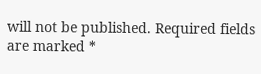will not be published. Required fields are marked *